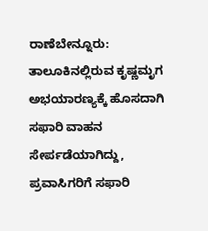ರಾಣೆಬೇನ್ನೂರು: ತಾಲೂಕಿನಲ್ಲಿರುವ ಕೃಷ್ಣಮೃಗ ಅಭಯಾರಣ್ಯಕ್ಕೆ ಹೊಸದಾಗಿ ಸಫಾರಿ ವಾಹನ ಸೇರ್ಪಡೆಯಾಗಿದ್ದು, ಪ್ರವಾಸಿಗರಿಗೆ ಸಫಾರಿ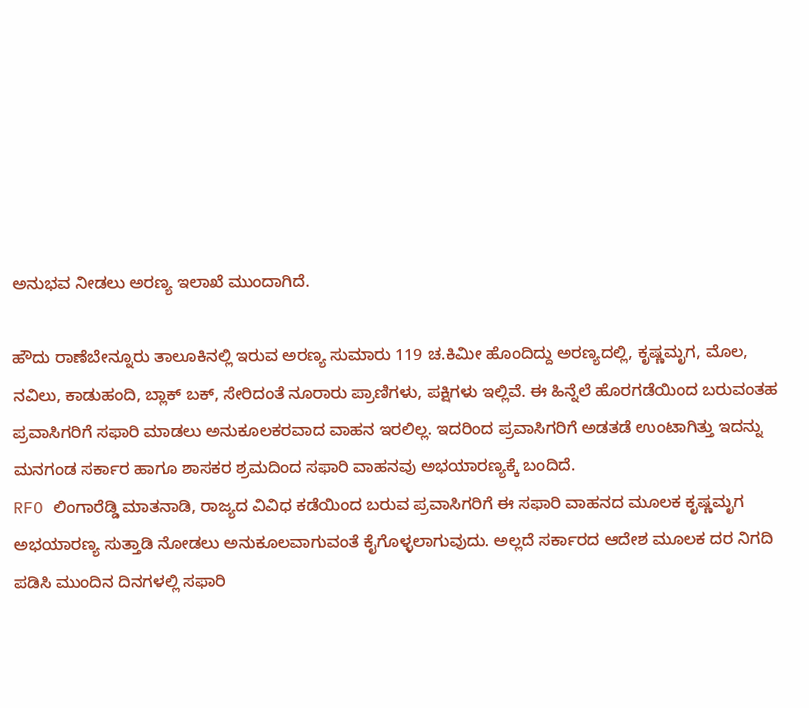ಅನುಭವ ನೀಡಲು ಅರಣ್ಯ ಇಲಾಖೆ ಮುಂದಾಗಿದೆ.

ಹೌದು ರಾಣೆಬೇನ್ನೂರು ತಾಲೂಕಿನಲ್ಲಿ ಇರುವ ಅರಣ್ಯ ಸುಮಾರು 119 ಚ.ಕಿಮೀ ಹೊಂದಿದ್ದು ಅರಣ್ಯದಲ್ಲಿ, ಕೃಷ್ಣಮೃಗ, ಮೊಲ, ನವಿಲು, ಕಾಡುಹಂದಿ, ಬ್ಲಾಕ್ ಬಕ್, ಸೇರಿದಂತೆ ನೂರಾರು ಪ್ರಾಣಿಗಳು, ಪಕ್ಷಿಗಳು ಇಲ್ಲಿವೆ. ಈ ಹಿನ್ನೆಲೆ ಹೊರಗಡೆಯಿಂದ ಬರುವಂತಹ ಪ್ರವಾಸಿಗರಿಗೆ ಸಫಾರಿ ಮಾಡಲು ಅನುಕೂಲಕರವಾದ ವಾಹನ ಇರಲಿಲ್ಲ. ಇದರಿಂದ ಪ್ರವಾಸಿಗರಿಗೆ ಅಡತಡೆ ಉಂಟಾಗಿತ್ತು ಇದನ್ನು ಮನಗಂಡ ಸರ್ಕಾರ ಹಾಗೂ ಶಾಸಕರ ಶ್ರಮದಿಂದ ಸಫಾರಿ ವಾಹನವು ಅಭಯಾರಣ್ಯಕ್ಕೆ ಬಂದಿದೆ.
RFO ಲಿಂಗಾರೆಡ್ಡಿ ಮಾತನಾಡಿ, ರಾಜ್ಯದ ವಿವಿಧ ಕಡೆಯಿಂದ ಬರುವ ಪ್ರವಾಸಿಗರಿಗೆ ಈ ಸಫಾರಿ ವಾಹನದ ಮೂಲಕ ಕೃಷ್ಣಮೃಗ ಅಭಯಾರಣ್ಯ ಸುತ್ತಾಡಿ ನೋಡಲು ಅನುಕೂಲವಾಗುವಂತೆ ಕೈಗೊಳ್ಳಲಾಗುವುದು. ಅಲ್ಲದೆ ಸರ್ಕಾರದ ಆದೇಶ ಮೂಲಕ ದರ ನಿಗದಿ ಪಡಿಸಿ ಮುಂದಿನ ದಿನಗಳಲ್ಲಿ ಸಫಾರಿ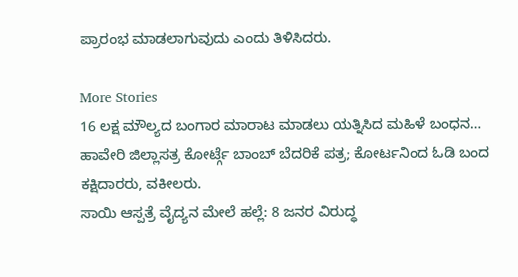ಪ್ರಾರಂಭ ಮಾಡಲಾಗುವುದು ಎಂದು ತಿಳಿಸಿದರು.

More Stories
16 ಲಕ್ಷ ಮೌಲ್ಯದ ಬಂಗಾರ ಮಾರಾಟ ಮಾಡಲು ಯತ್ನಿಸಿದ ಮಹಿಳೆ ಬಂಧನ…
ಹಾವೇರಿ ಜಿಲ್ಲಾಸತ್ರ ಕೋರ್ಟ್ಗೆ ಬಾಂಬ್ ಬೆದರಿಕೆ ಪತ್ರ; ಕೋರ್ಟನಿಂದ ಓಡಿ ಬಂದ ಕಕ್ಷಿದಾರರು, ವಕೀಲರು.
ಸಾಯಿ ಆಸ್ಪತ್ರೆ ವೈದ್ಯನ ಮೇಲೆ ಹಲ್ಲೆ: 8 ಜನರ ವಿರುದ್ಧ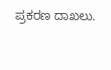ಪ್ರಕರಣ ದಾಖಲು.